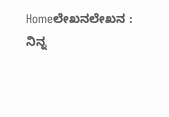Homeಲೇಖನಲೇಖನ : ನಿನ್ನ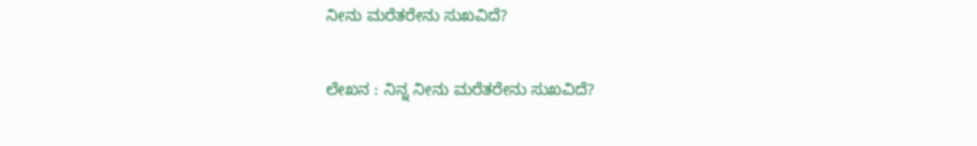ನೀನು ಮರೆತರೇನು ಸುಖವಿದೆ?

ಲೇಖನ : ನಿನ್ನ ನೀನು ಮರೆತರೇನು ಸುಖವಿದೆ?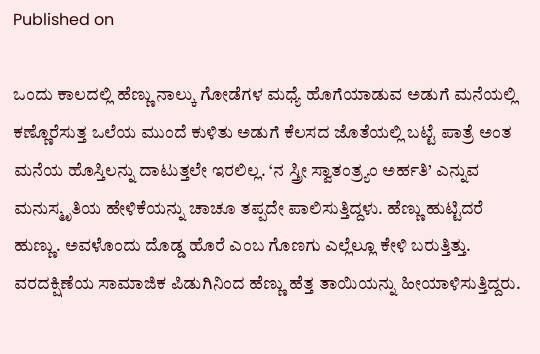Published on

ಒಂದು ಕಾಲದಲ್ಲಿ ಹೆಣ್ಣು ನಾಲ್ಕು ಗೋಡೆಗಳ ಮಧ್ಯೆ ಹೊಗೆಯಾಡುವ ಅಡುಗೆ ಮನೆಯಲ್ಲಿ ಕಣ್ಣೊರೆಸುತ್ತ ಒಲೆಯ ಮುಂದೆ ಕುಳಿತು ಅಡುಗೆ ಕೆಲಸದ ಜೊತೆಯಲ್ಲಿ ಬಟ್ಟೆ ಪಾತ್ರೆ ಅಂತ ಮನೆಯ ಹೊಸ್ತಿಲನ್ನು ದಾಟುತ್ತಲೇ ಇರಲಿಲ್ಲ. ‘ನ ಸ್ತ್ರೀ ಸ್ವಾತಂತ್ರ್ಯಂ ಅರ್ಹತಿ’ ಎನ್ನುವ ಮನುಸ್ಮೃತಿಯ ಹೇಳಿಕೆಯನ್ನು ಚಾಚೂ ತಪ್ಪದೇ ಪಾಲಿಸುತ್ತಿದ್ದಳು. ಹೆಣ್ಣು ಹುಟ್ಟಿದರೆ ಹುಣ್ಣು. ಅವಳೊಂದು ದೊಡ್ಡ ಹೊರೆ ಎಂಬ ಗೊಣಗು ಎಲ್ಲೆಲ್ಲೂ ಕೇಳಿ ಬರುತ್ತಿತ್ತು. ವರದಕ್ಷಿಣೆಯ ಸಾಮಾಜಿಕ ಪಿಡುಗಿನಿಂದ ಹೆಣ್ಣು ಹೆತ್ತ ತಾಯಿಯನ್ನು ಹೀಯಾಳಿಸುತ್ತಿದ್ದರು.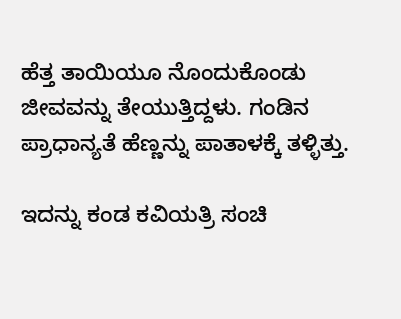ಹೆತ್ತ ತಾಯಿಯೂ ನೊಂದುಕೊಂಡು ಜೀವವನ್ನು ತೇಯುತ್ತಿದ್ದಳು. ಗಂಡಿನ ಪ್ರಾಧಾನ್ಯತೆ ಹೆಣ್ಣನ್ನು ಪಾತಾಳಕ್ಕೆ ತಳ್ಳಿತ್ತು.

ಇದನ್ನು ಕಂಡ ಕವಿಯತ್ರಿ ಸಂಚಿ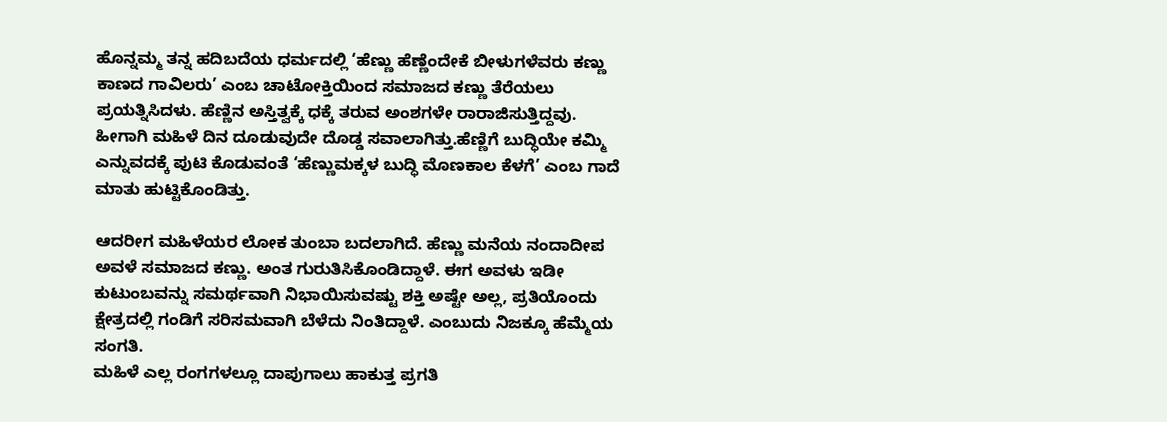ಹೊನ್ನಮ್ಮ ತನ್ನ ಹದಿಬದೆಯ ಧರ್ಮದಲ್ಲಿ ‘ಹೆಣ್ಣು ಹೆಣ್ಣೆಂದೇಕೆ ಬೀಳುಗಳೆವರು ಕಣ್ಣು ಕಾಣದ ಗಾವಿಲರು’ ಎಂಬ ಚಾಟೋಕ್ತಿಯಿಂದ ಸಮಾಜದ ಕಣ್ಣು ತೆರೆಯಲು ಪ್ರಯತ್ನಿಸಿದಳು. ಹೆಣ್ಣಿನ ಅಸ್ತಿತ್ವಕ್ಕೆ ಧಕ್ಕೆ ತರುವ ಅಂಶಗಳೇ ರಾರಾಜಿಸುತ್ತಿದ್ದವು. ಹೀಗಾಗಿ ಮಹಿಳೆ ದಿನ ದೂಡುವುದೇ ದೊಡ್ಡ ಸವಾಲಾಗಿತ್ತು.ಹೆಣ್ಣಿಗೆ ಬುದ್ಧಿಯೇ ಕಮ್ಮಿ ಎನ್ನುವದಕ್ಕೆ ಪುಟಿ ಕೊಡುವಂತೆ ‘ಹೆಣ್ಣುಮಕ್ಕಳ ಬುದ್ಧಿ ಮೊಣಕಾಲ ಕೆಳಗೆ’ ಎಂಬ ಗಾದೆ ಮಾತು ಹುಟ್ಟಿಕೊಂಡಿತ್ತು.

ಆದರೀಗ ಮಹಿಳೆಯರ ಲೋಕ ತುಂಬಾ ಬದಲಾಗಿದೆ. ಹೆಣ್ಣು ಮನೆಯ ನಂದಾದೀಪ ಅವಳೆ ಸಮಾಜದ ಕಣ್ಣು. ಅಂತ ಗುರುತಿಸಿಕೊಂಡಿದ್ದಾಳೆ. ಈಗ ಅವಳು ಇಡೀ ಕುಟುಂಬವನ್ನು ಸಮರ್ಥವಾಗಿ ನಿಭಾಯಿಸುವಷ್ಟು ಶಕ್ತಿ ಅಷ್ಟೇ ಅಲ್ಲ, ಪ್ರತಿಯೊಂದು ಕ್ಷೇತ್ರದಲ್ಲಿ ಗಂಡಿಗೆ ಸರಿಸಮವಾಗಿ ಬೆಳೆದು ನಿಂತಿದ್ದಾಳೆ. ಎಂಬುದು ನಿಜಕ್ಕೂ ಹೆಮ್ಮೆಯ ಸಂಗತಿ.
ಮಹಿಳೆ ಎಲ್ಲ ರಂಗಗಳಲ್ಲೂ ದಾಪುಗಾಲು ಹಾಕುತ್ತ ಪ್ರಗತಿ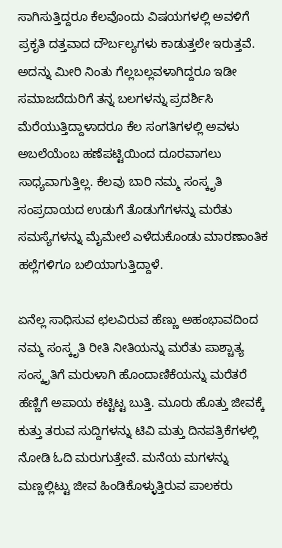ಸಾಗಿಸುತ್ತಿದ್ದರೂ ಕೆಲವೊಂದು ವಿಷಯಗಳಲ್ಲಿ ಅವಳಿಗೆ ಪ್ರಕೃತಿ ದತ್ತವಾದ ದೌರ್ಬಲ್ಯಗಳು ಕಾಡುತ್ತಲೇ ಇರುತ್ತವೆ. ಅದನ್ನು ಮೀರಿ ನಿಂತು ಗೆಲ್ಲಬಲ್ಲವಳಾಗಿದ್ದರೂ ಇಡೀ ಸಮಾಜದೆದುರಿಗೆ ತನ್ನ ಬಲಗಳನ್ನು ಪ್ರದರ್ಶಿಸಿ ಮೆರೆಯುತ್ತಿದ್ದಾಳಾದರೂ ಕೆಲ ಸಂಗತಿಗಳಲ್ಲಿ ಅವಳು ಅಬಲೆಯೆಂಬ ಹಣೆಪಟ್ಟಿಯಿಂದ ದೂರವಾಗಲು ಸಾಧ್ಯವಾಗುತ್ತಿಲ್ಲ. ಕೆಲವು ಬಾರಿ ನಮ್ಮ ಸಂಸ್ಕೃತಿ ಸಂಪ್ರದಾಯದ ಉಡುಗೆ ತೊಡುಗೆಗಳನ್ನು ಮರೆತು ಸಮಸ್ಯೆಗಳನ್ನು ಮೈಮೇಲೆ ಎಳೆದುಕೊಂಡು ಮಾರಣಾಂತಿಕ ಹಲ್ಲೆಗಳಿಗೂ ಬಲಿಯಾಗುತ್ತಿದ್ದಾಳೆ.

ಏನೆಲ್ಲ ಸಾಧಿಸುವ ಛಲವಿರುವ ಹೆಣ್ಣು ಅಹಂಭಾವದಿಂದ ನಮ್ಮ ಸಂಸ್ಕೃತಿ ರೀತಿ ನೀತಿಯನ್ನು ಮರೆತು ಪಾಶ್ಚಾತ್ಯ ಸಂಸ್ಕೃತಿಗೆ ಮರುಳಾಗಿ ಹೊಂದಾಣಿಕೆಯನ್ನು ಮರೆತರೆ ಹೆಣ್ಣಿಗೆ ಅಪಾಯ ಕಟ್ಟಿಟ್ಟ ಬುತ್ತಿ. ಮೂರು ಹೊತ್ತು ಜೀವಕ್ಕೆ ಕುತ್ತು ತರುವ ಸುದ್ದಿಗಳನ್ನು ಟಿವಿ ಮತ್ತು ದಿನಪತ್ರಿಕೆಗಳಲ್ಲಿ ನೋಡಿ ಓದಿ ಮರುಗುತ್ತೇವೆ. ಮನೆಯ ಮಗಳನ್ನು ಮಣ್ಣಲ್ಲಿಟ್ಟು ಜೀವ ಹಿಂಡಿಕೊಳ್ಳುತ್ತಿರುವ ಪಾಲಕರು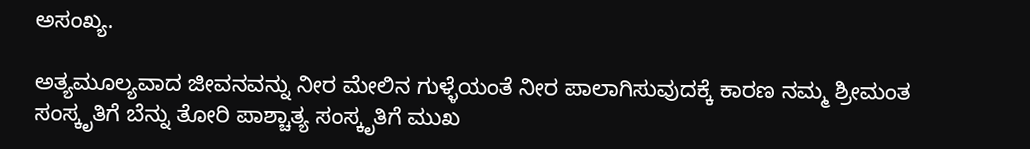ಅಸಂಖ್ಯ.

ಅತ್ಯಮೂಲ್ಯವಾದ ಜೀವನವನ್ನು ನೀರ ಮೇಲಿನ ಗುಳ್ಳೆಯಂತೆ ನೀರ ಪಾಲಾಗಿಸುವುದಕ್ಕೆ ಕಾರಣ ನಮ್ಮ ಶ್ರೀಮಂತ ಸಂಸ್ಕೃತಿಗೆ ಬೆನ್ನು ತೋರಿ ಪಾಶ್ಚಾತ್ಯ ಸಂಸ್ಕೃತಿಗೆ ಮುಖ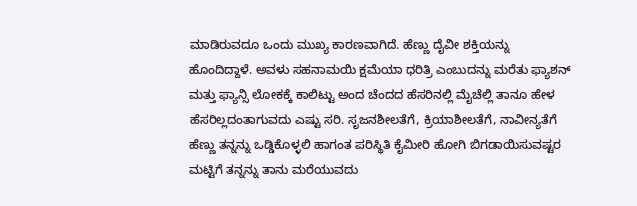ಮಾಡಿರುವದೂ ಒಂದು ಮುಖ್ಯ ಕಾರಣವಾಗಿದೆ. ಹೆಣ್ಣು ದೈವೀ ಶಕ್ತಿಯನ್ನು ಹೊಂದಿದ್ದಾಳೆ. ಅವಳು ಸಹನಾಮಯಿ ಕ್ಷಮೆಯಾ ಧರಿತ್ರಿ ಎಂಬುದನ್ನು ಮರೆತು ಫ್ಯಾಶನ್ ಮತ್ತು ಫ್ಯಾನ್ಸಿ ಲೋಕಕ್ಕೆ ಕಾಲಿಟ್ಟು ಅಂದ ಚೆಂದದ ಹೆಸರಿನಲ್ಲಿ ಮೈಚೆಲ್ಲಿ ತಾನೂ ಹೇಳ ಹೆಸರಿಲ್ಲದಂತಾಗುವದು ಎಷ್ಟು ಸರಿ. ಸೃಜನಶೀಲತೆಗೆ, ಕ್ರಿಯಾಶೀಲತೆಗೆ, ನಾವೀನ್ಯತೆಗೆ ಹೆಣ್ಣು ತನ್ನನ್ನು ಒಡ್ಡಿಕೊಳ್ಳಲಿ ಹಾಗಂತ ಪರಿಸ್ಥಿತಿ ಕೈಮೀರಿ ಹೋಗಿ ಬಿಗಡಾಯಿಸುವಷ್ಟರ ಮಟ್ಟಿಗೆ ತನ್ನನ್ನು ತಾನು ಮರೆಯುವದು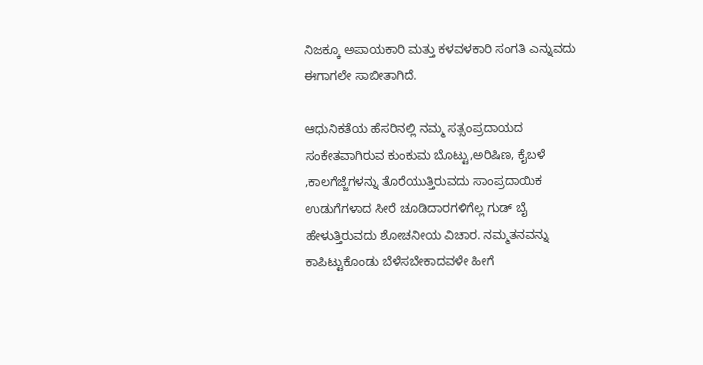ನಿಜಕ್ಕೂ ಅಪಾಯಕಾರಿ ಮತ್ತು ಕಳವಳಕಾರಿ ಸಂಗತಿ ಎನ್ನುವದು ಈಗಾಗಲೇ ಸಾಬೀತಾಗಿದೆ.

ಆಧುನಿಕತೆಯ ಹೆಸರಿನಲ್ಲಿ ನಮ್ಮ ಸತ್ಸಂಪ್ರದಾಯದ ಸಂಕೇತವಾಗಿರುವ ಕುಂಕುಮ ಬೊಟ್ಟು,ಅರಿಷಿಣ, ಕೈಬಳೆ ,ಕಾಲಗೆಜ್ಜೆಗಳನ್ನು ತೊರೆಯುತ್ತಿರುವದು ಸಾಂಪ್ರದಾಯಿಕ ಉಡುಗೆಗಳಾದ ಸೀರೆ ಚೂಡಿದಾರಗಳಿಗೆಲ್ಲ ಗುಡ್ ಬೈ ಹೇಳುತ್ತಿರುವದು ಶೋಚನೀಯ ವಿಚಾರ. ನಮ್ಮತನವನ್ನು ಕಾಪಿಟ್ಟುಕೊಂಡು ಬೆಳೆಸಬೇಕಾದವಳೇ ಹೀಗೆ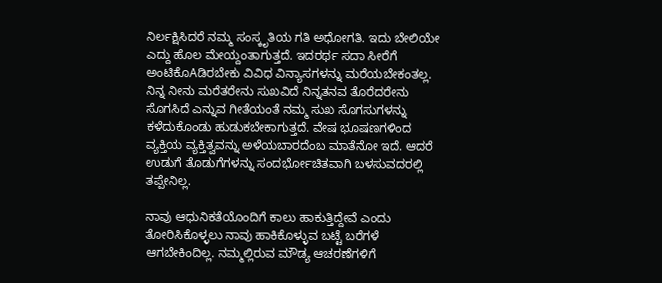ನಿರ್ಲಕ್ಷಿಸಿದರೆ ನಮ್ಮ ಸಂಸ್ಕೃತಿಯ ಗತಿ ಅಧೋಗತಿ. ಇದು ಬೇಲಿಯೇ ಎದ್ದು ಹೊಲ ಮೇಯ್ದಂತಾಗುತ್ತದೆ. ಇದರರ್ಥ ಸದಾ ಸೀರೆಗೆ ಅಂಟಿಕೊAಡಿರಬೇಕು ವಿವಿಧ ವಿನ್ಯಾಸಗಳನ್ನು ಮರೆಯಬೇಕಂತಲ್ಲ. ನಿನ್ನ ನೀನು ಮರೆತರೇನು ಸುಖವಿದೆ ನಿನ್ನತನವ ತೊರೆದರೇನು ಸೊಗಸಿದೆ ಎನ್ನುವ ಗೀತೆಯಂತೆ ನಮ್ಮ ಸುಖ ಸೊಗಸುಗಳನ್ನು ಕಳೆದುಕೊಂಡು ಹುಡುಕಬೇಕಾಗುತ್ತದೆ. ವೇಷ ಭೂಷಣಗಳಿಂದ ವ್ಯಕ್ತಿಯ ವ್ಯಕ್ತಿತ್ವವನ್ನು ಅಳೆಯಬಾರದೆಂಬ ಮಾತೆನೋ ಇದೆ. ಆದರೆ ಉಡುಗೆ ತೊಡುಗೆಗಳನ್ನು ಸಂದರ್ಭೋಚಿತವಾಗಿ ಬಳಸುವದರಲ್ಲಿ ತಪ್ಪೇನಿಲ್ಲ.

ನಾವು ಆಧುನಿಕತೆಯೊಂದಿಗೆ ಕಾಲು ಹಾಕುತ್ತಿದ್ದೇವೆ ಎಂದು ತೋರಿಸಿಕೊಳ್ಳಲು ನಾವು ಹಾಕಿಕೊಳ್ಳುವ ಬಟ್ಟೆ ಬರೆಗಳೆ ಆಗಬೇಕಿಂದಿಲ್ಲ. ನಮ್ಮಲ್ಲಿರುವ ಮೌಡ್ಯ ಆಚರಣೆಗಳಿಗೆ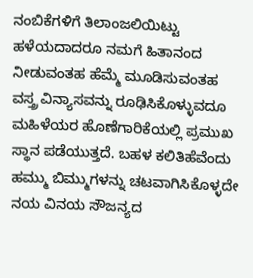ನಂಬಿಕೆಗಳಿಗೆ ತಿಲಾಂಜಲಿಯಿಟ್ಟು ಹಳೆಯದಾದರೂ ನಮಗೆ ಹಿತಾನಂದ ನೀಡುವಂತಹ ಹೆಮ್ಮೆ ಮೂಡಿಸುವಂತಹ ವಸ್ತ್ರ ವಿನ್ಯಾಸವನ್ನು ರೂಢಿಸಿಕೊಳ್ಳುವದೂ ಮಹಿಳೆಯರ ಹೊಣೆಗಾರಿಕೆಯಲ್ಲಿ ಪ್ರಮುಖ ಸ್ಥಾನ ಪಡೆಯುತ್ತದೆ. ಬಹಳ ಕಲಿತಿಹೆವೆಂದು ಹಮ್ಮು ಬಿಮ್ಮುಗಳನ್ನು ಚಟವಾಗಿಸಿಕೊಳ್ಳದೇ ನಯ ವಿನಯ ಸೌಜನ್ಯದ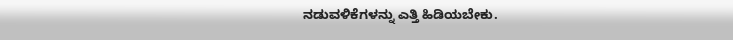ನಡುವಳಿಕೆಗಳನ್ನು ಎತ್ತಿ ಹಿಡಿಯಬೇಕು.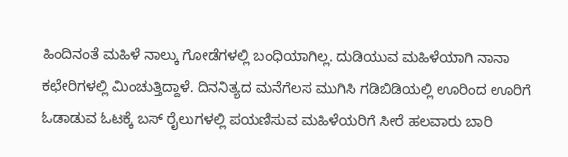ಹಿಂದಿನಂತೆ ಮಹಿಳೆ ನಾಲ್ಕು ಗೋಡೆಗಳಲ್ಲಿ ಬಂಧಿಯಾಗಿಲ್ಲ. ದುಡಿಯುವ ಮಹಿಳೆಯಾಗಿ ನಾನಾ ಕಛೇರಿಗಳಲ್ಲಿ ಮಿಂಚುತ್ತಿದ್ದಾಳೆ. ದಿನನಿತ್ಯದ ಮನೆಗೆಲಸ ಮುಗಿಸಿ ಗಡಿಬಿಡಿಯಲ್ಲಿ ಊರಿಂದ ಊರಿಗೆ ಓಡಾಡುವ ಓಟಕ್ಕೆ ಬಸ್ ರೈಲುಗಳಲ್ಲಿ ಪಯಣಿಸುವ ಮಹಿಳೆಯರಿಗೆ ಸೀರೆ ಹಲವಾರು ಬಾರಿ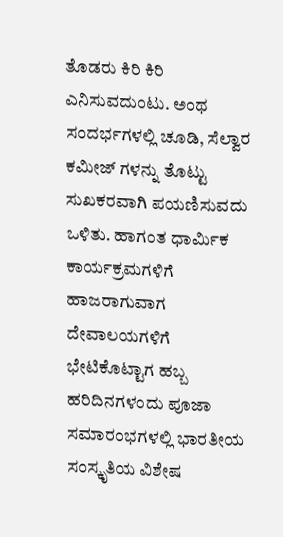ತೊಡರು ಕಿರಿ ಕಿರಿ ಎನಿಸುವದುಂಟು. ಅಂಥ ಸಂದರ್ಭಗಳಲ್ಲಿ ಚೂಡಿ, ಸೆಲ್ವಾರ ಕಮೀಜ್ ಗಳನ್ನು ತೊಟ್ಟು ಸುಖಕರವಾಗಿ ಪಯಣಿಸುವದು ಒಳಿತು. ಹಾಗಂತ ಧಾರ್ಮಿಕ ಕಾರ್ಯಕ್ರಮಗಳಿಗೆ ಹಾಜರಾಗುವಾಗ ದೇವಾಲಯಗಳಿಗೆ ಭೇಟಿಕೊಟ್ಟಾಗ ಹಬ್ಬ ಹರಿದಿನಗಳಂದು ಪೂಜಾ ಸಮಾರಂಭಗಳಲ್ಲಿ ಭಾರತೀಯ ಸಂಸ್ಕೃತಿಯ ವಿಶೇಷ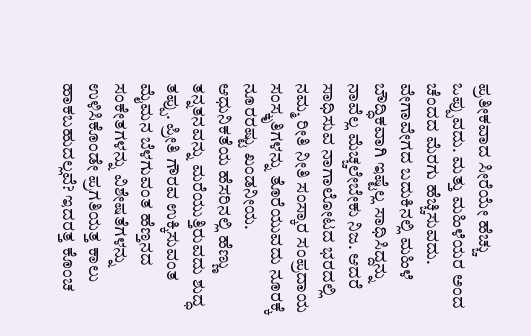ಪ್ರತೀಕವಾದ ಸೀರೆಯೇ ಹೆಚ್ಚು ಒಪ್ಪುವದು. ಮತ್ತು ಮಹಿಳೆಯರ ಅಂದ ಚೆಂದದ ಮೆರಗು ಹೆಚ್ಚಿಸುವದು.
ವೇಗಾವೇಗದ ಬದುಕಿನಲ್ಲಿ ಮಹಿಳೆ ಬೌದ್ಧಿಕವಾಗಿ ಇಷ್ಟೆಲ್ಲ ಸಾಧಿಸಿದ್ದನ್ನು ನಾವೆಲ್ಲ ಮೆಚ್ಚಲೇಬೇಕು ನಿಜ. ಆದರೆ ಸಾಧಿಸುವ ನಾಗಾಲೋಟದ ಭರದಲ್ಲಿ ನಮ್ಮ ರೀತಿ ನೀತಿ ಸಂಸ್ಕಾರ ಸಂಪ್ರದಾಯ ಸಂಸ್ಕೃತಿಗಳನ್ನು ತೊರೆಯುವದು ನೂರಕ್ಕೆ ನೂರರಷ್ಟು ಖಂಡನೀಯ. ಆಧುನಿಕತೆಯ ಹೆಸರಿನಲ್ಲಿ ಹೆಣ್ಣು ತನ್ನತನವನ್ನು ಮರೆಯುತ್ತಿರುವದು ಶುದ್ಧ ತಪ್ಪು. ಪ್ರೀತಿ ಗೌರವ ಉಕ್ಕಿಸುವಂತ ಮೈಮನ ಬೆಳಗುವಂತ ಹೆಣ್ತನದ ಸಂಕೇತಗಳನ್ನು ವಿಶೇಷತೆಗಳನ್ನು ಉಳಿಸಿಕೊಂಡೇ ಪ್ರಗತಿಯತ್ತ ಕಾಲು ಹಾಕಬಹುದಲ್ಲವೆ? ಇದರತ್ತ ಕೊಂಚ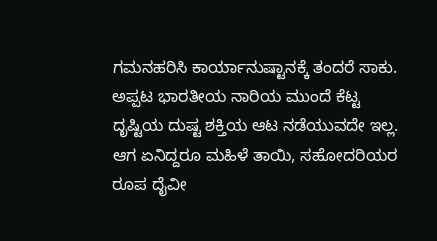ಗಮನಹರಿಸಿ ಕಾರ್ಯಾನುಷ್ಟಾನಕ್ಕೆ ತಂದರೆ ಸಾಕು. ಅಪ್ಪಟ ಭಾರತೀಯ ನಾರಿಯ ಮುಂದೆ ಕೆಟ್ಟ ದೃಷ್ಟಿಯ ದುಷ್ಟ ಶಕ್ತಿಯ ಆಟ ನಡೆಯುವದೇ ಇಲ್ಲ. ಆಗ ಏನಿದ್ದರೂ ಮಹಿಳೆ ತಾಯಿ, ಸಹೋದರಿಯರ ರೂಪ ದೈವೀ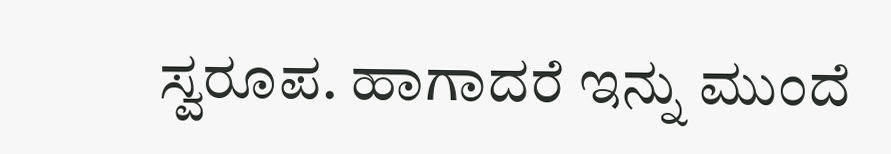ಸ್ವರೂಪ. ಹಾಗಾದರೆ ಇನ್ನು ಮುಂದೆ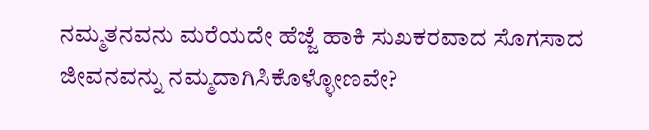ನಮ್ಮತನವನು ಮರೆಯದೇ ಹೆಜ್ಜೆ ಹಾಕಿ ಸುಖಕರವಾದ ಸೊಗಸಾದ ಜೀವನವನ್ನು ನಮ್ಮದಾಗಿಸಿಕೊಳ್ಳೋಣವೇ?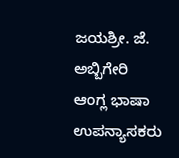ಜಯಶ್ರೀ. ಜೆ. ಅಬ್ಬಿಗೇರಿ
ಆಂಗ್ಲ ಭಾಷಾ ಉಪನ್ಯಾಸಕರು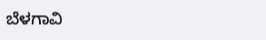ಬೆಳಗಾವಿ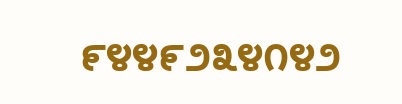೯೪೪೯೨೩೪೧೪೨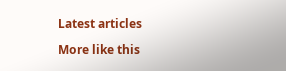Latest articles

More like this